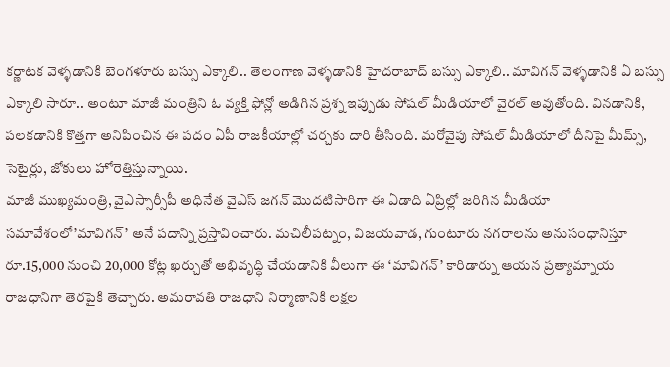కర్ణాటక వెళ్ళడానికి బెంగళూరు బస్సు ఎక్కాలి.. తెలంగాణ వెళ్ళడానికి హైదరాబాద్ బస్సు ఎక్కాలి.. మావిగన్ వెళ్ళడానికి ఏ బస్సు ఎక్కాలి సారూ.. అంటూ మాజీ మంత్రిని ఓ వ్యక్తి ఫోన్లో అడిగిన ప్రశ్న ఇప్పుడు సోషల్ మీడియాలో వైరల్ అవుతోంది. వినడానికి, పలకడానికి కొత్తగా అనిపించిన ఈ పదం ఏపీ రాజకీయాల్లో చర్చకు దారి తీసింది. మరోవైపు సోషల్ మీడియాలో దీనిపై మీమ్స్, సెటైర్లు, జోకులు హోరెత్తిస్తున్నాయి.
మాజీ ముఖ్యమంత్రి, వైఎస్సార్సీపీ అధినేత వైఎస్ జగన్ మొదటిసారిగా ఈ ఏడాది ఏప్రిల్లో జరిగిన మీడియా సమావేశంలో’మావిగన్’ అనే పదాన్ని ప్రస్తావించారు. మచిలీపట్నం, విజయవాడ, గుంటూరు నగరాలను అనుసంధానిస్తూ రూ.15,000 నుంచి 20,000 కోట్ల ఖర్చుతో అభివృద్ధి చేయడానికి వీలుగా ఈ ‘మావిగన్’ కారిడార్ను ఆయన ప్రత్యామ్నాయ రాజధానిగా తెరపైకి తెచ్చారు. అమరావతి రాజధాని నిర్మాణానికి లక్షల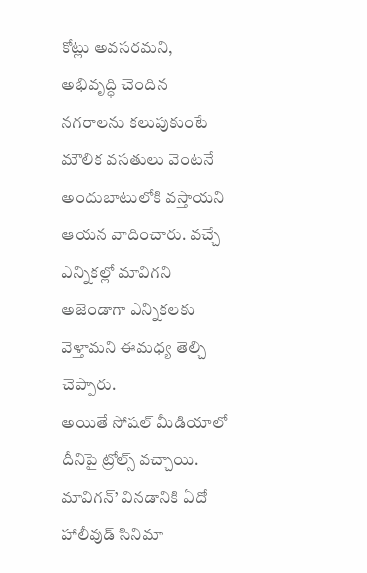కోట్లు అవసరమని, అభివృద్ధి చెందిన నగరాలను కలుపుకుంటే మౌలిక వసతులు వెంటనే అందుబాటులోకి వస్తాయని ఆయన వాదించారు. వచ్చే ఎన్నికల్లో మావిగని అజెండాగా ఎన్నికలకు వెళ్తామని ఈమధ్య తెల్చి చెప్పారు.
అయితే సోషల్ మీడియాలో దీనిపై ట్రోల్స్ వచ్చాయి. మావిగన్’ వినడానికి ఏదో హాలీవుడ్ సినిమా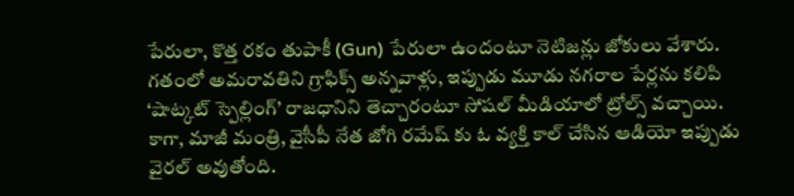పేరులా, కొత్త రకం తుపాకీ (Gun) పేరులా ఉందంటూ నెటిజన్లు జోకులు వేశారు. గతంలో అమరావతిని గ్రాఫిక్స్ అన్నవాళ్లు, ఇప్పుడు మూడు నగరాల పేర్లను కలిపి ‘షాట్కట్ స్పెల్లింగ్’ రాజధానిని తెచ్చారంటూ సోషల్ మీడియాలో ట్రోల్స్ వచ్చాయి.
కాగా, మాజీ మంత్రి, వైసీపీ నేత జోగి రమేష్ కు ఓ వ్యక్తి కాల్ చేసిన ఆడియో ఇప్పుడు వైరల్ అవుతోంది.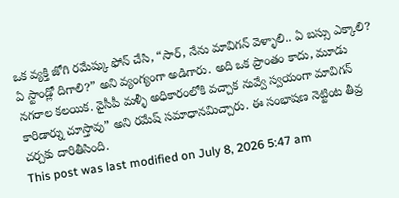ఒక వ్యక్తి జోగి రమేష్కు ఫోన్ చేసి, “సార్, నేను మావిగన్ వెళ్ళాలి.. ఏ బస్సు ఎక్కాలి? ఏ స్టాండ్లో దిగాలి?” అని వ్యంగ్యంగా అడిగారు. అది ఒక ప్రాంతం కాదు, మూడు నగరాల కలయిక. వైసీపీ మళ్ళీ అధికారంలోకి వచ్చాక నువ్వే స్వయంగా మావిగన్ కారిడార్ను చూస్తావు” అని రమేష్ సమాధానమిచ్చారు. ఈ సంభాషణ నెట్టింట తీవ్ర చర్చకు దారితీసింది.
This post was last modified on July 8, 2026 5:47 am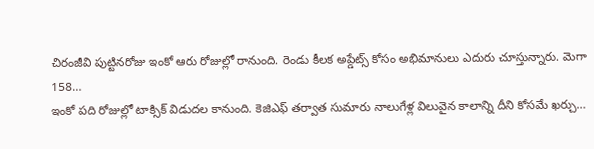చిరంజీవి పుట్టినరోజు ఇంకో ఆరు రోజుల్లో రానుంది. రెండు కీలక అప్డేట్స్ కోసం అభిమానులు ఎదురు చూస్తున్నారు. మెగా 158…
ఇంకో పది రోజుల్లో టాక్సిక్ విడుదల కానుంది. కెజిఎఫ్ తర్వాత సుమారు నాలుగేళ్ల విలువైన కాలాన్ని దీని కోసమే ఖర్చు…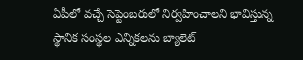ఏపీలో వచ్చే సెప్టెంబరులో నిర్వహించాలని భావిస్తున్న స్థానిక సంస్థల ఎన్నికలను బ్యాలెట్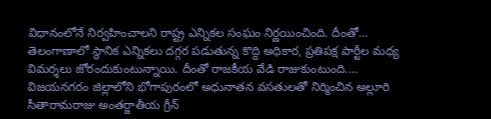విధానంలోనే నిర్వహించాలని రాష్ట్ర ఎన్నికల సంఘం నిర్ణయించింది. దీంతో…
తెలంగాణాలో స్థానిక ఎన్నికలు దగ్గర పడుతున్న కొద్ది అధికార, ప్రతిపక్ష పార్టీల మధ్య విమర్శలు జోరందుకుంటున్నాయి. దీంతో రాజకీయ వేడి రాజుకుంటుంది.…
విజయనగరం జిల్లాలోని భోగాపురంలో అధునాతన వసతులతో నిర్మించిన అల్లూరి సీతారామరాజు అంతర్జాతీయ గ్రీన్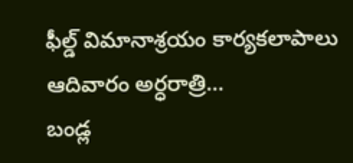ఫీల్డ్ విమానాశ్రయం కార్యకలాపాలు ఆదివారం అర్ధరాత్రి…
బండ్ల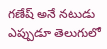గణేష్ అనే నటుడు ఎప్పుడూ తెలుగులో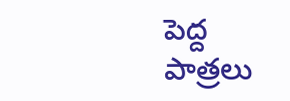పెద్ద పాత్రలు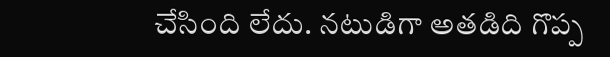చేసింది లేదు. నటుడిగా అతడిది గొప్ప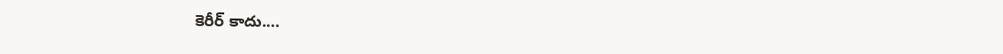కెరీర్ కాదు.…